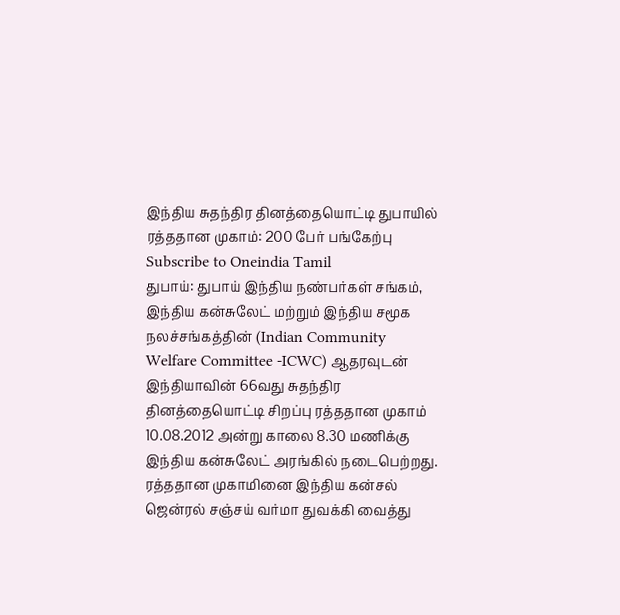இந்திய சுதந்திர தினத்தையொட்டி துபாயில் ரத்ததான முகாம்: 200 பேர் பங்கேற்பு
Subscribe to Oneindia Tamil
துபாய்: துபாய் இந்திய நண்பர்கள் சங்கம், இந்திய கன்சுலேட் மற்றும் இந்திய சமூக நலச்சங்கத்தின் (Indian Community Welfare Committee -ICWC) ஆதரவுடன் இந்தியாவின் 66வது சுதந்திர தினத்தையொட்டி சிறப்பு ரத்ததான முகாம் 10.08.2012 அன்று காலை 8.30 மணிக்கு இந்திய கன்சுலேட் அரங்கில் நடைபெற்றது.
ரத்ததான முகாமினை இந்திய கன்சல் ஜென்ரல் சஞ்சய் வர்மா துவக்கி வைத்து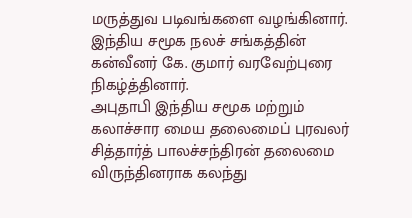மருத்துவ படிவங்களை வழங்கினார். இந்திய சமூக நலச் சங்கத்தின் கன்வீனர் கே. குமார் வரவேற்புரை நிகழ்த்தினார்.
அபுதாபி இந்திய சமூக மற்றும் கலாச்சார மைய தலைமைப் புரவலர் சித்தார்த் பாலச்சந்திரன் தலைமை விருந்தினராக கலந்து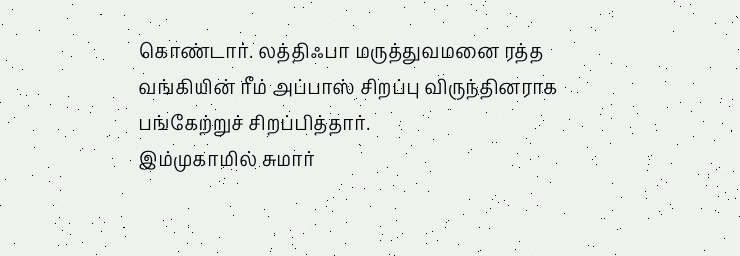கொண்டார். லத்திஃபா மருத்துவமனை ரத்த வங்கியின் ரீம் அப்பாஸ் சிறப்பு விருந்தினராக பங்கேற்றுச் சிறப்பித்தார்.
இம்முகாமில் சுமார்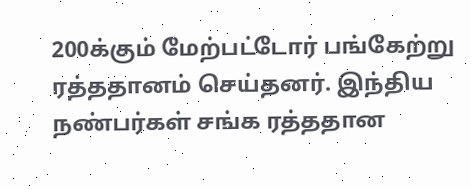200க்கும் மேற்பட்டோர் பங்கேற்று ரத்ததானம் செய்தனர். இந்திய நண்பர்கள் சங்க ரத்ததான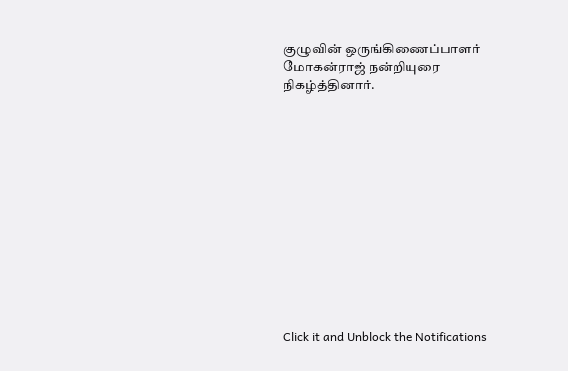குழுவின் ஒருங்கிணைப்பாளர் மோகன்ராஜ் நன்றியுரை நிகழ்த்தினார்.













Click it and Unblock the Notifications